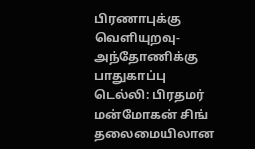பிரணாபுக்கு வெளியுறவு-அந்தோணிக்கு பாதுகாப்பு
டெல்லி: பிரதமர் மன்மோகன் சிங் தலைமையிலான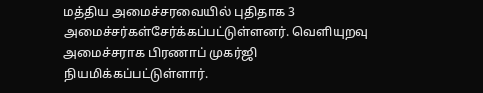மத்திய அமைச்சரவையில் புதிதாக 3 அமைச்சர்கள்சேர்க்கப்பட்டுள்ளனர். வெளியுறவு அமைச்சராக பிரணாப் முகர்ஜி நியமிக்கப்பட்டுள்ளார்.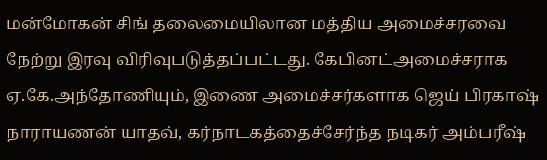மன்மோகன் சிங் தலைமையிலான மத்திய அமைச்சரவை நேற்று இரவு விரிவுபடுத்தப்பட்டது. கேபினட்அமைச்சராக ஏ.கே.அந்தோணியும், இணை அமைச்சர்களாக ஜெய் பிரகாஷ் நாராயணன் யாதவ், கர்நாடகத்தைச்சேர்ந்த நடிகர் அம்பரீஷ்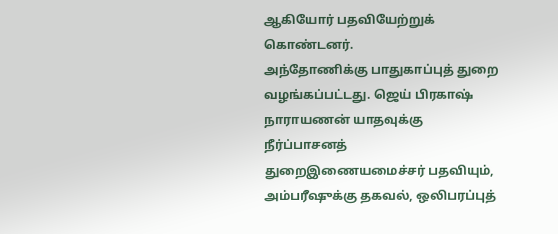ஆகியோர் பதவியேற்றுக் கொண்டனர்.
அந்தோணிக்கு பாதுகாப்புத் துறை வழங்கப்பட்டது. ஜெய் பிரகாஷ் நாராயணன் யாதவுக்கு நீர்ப்பாசனத் துறைஇணையமைச்சர் பதவியும், அம்பரீஷுக்கு தகவல், ஒலிபரப்புத்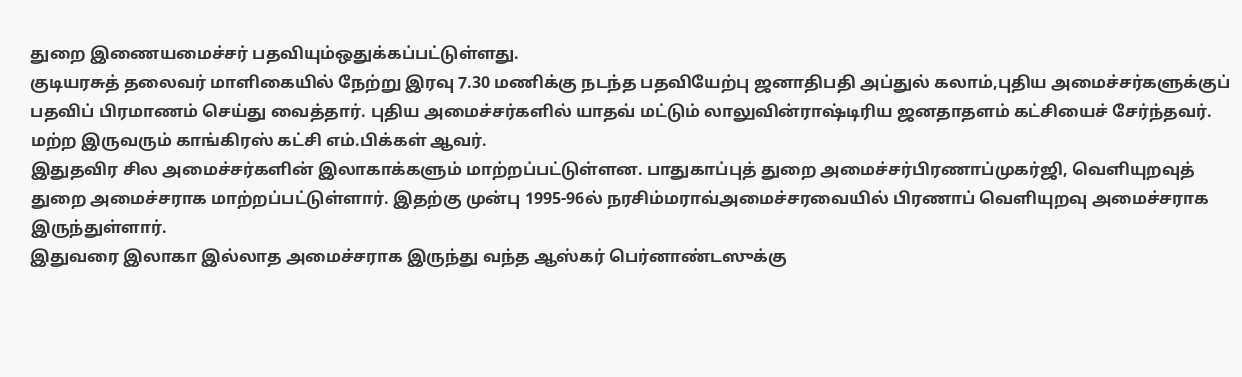துறை இணையமைச்சர் பதவியும்ஒதுக்கப்பட்டுள்ளது.
குடியரசுத் தலைவர் மாளிகையில் நேற்று இரவு 7.30 மணிக்கு நடந்த பதவியேற்பு ஜனாதிபதி அப்துல் கலாம்,புதிய அமைச்சர்களுக்குப் பதவிப் பிரமாணம் செய்து வைத்தார். புதிய அமைச்சர்களில் யாதவ் மட்டும் லாலுவின்ராஷ்டிரிய ஜனதாதளம் கட்சியைச் சேர்ந்தவர். மற்ற இருவரும் காங்கிரஸ் கட்சி எம்.பிக்கள் ஆவர்.
இதுதவிர சில அமைச்சர்களின் இலாகாக்களும் மாற்றப்பட்டுள்ளன. பாதுகாப்புத் துறை அமைச்சர்பிரணாப்முகர்ஜி, வெளியுறவுத் துறை அமைச்சராக மாற்றப்பட்டுள்ளார். இதற்கு முன்பு 1995-96ல் நரசிம்மராவ்அமைச்சரவையில் பிரணாப் வெளியுறவு அமைச்சராக இருந்துள்ளார்.
இதுவரை இலாகா இல்லாத அமைச்சராக இருந்து வந்த ஆஸ்கர் பெர்னாண்டஸுக்கு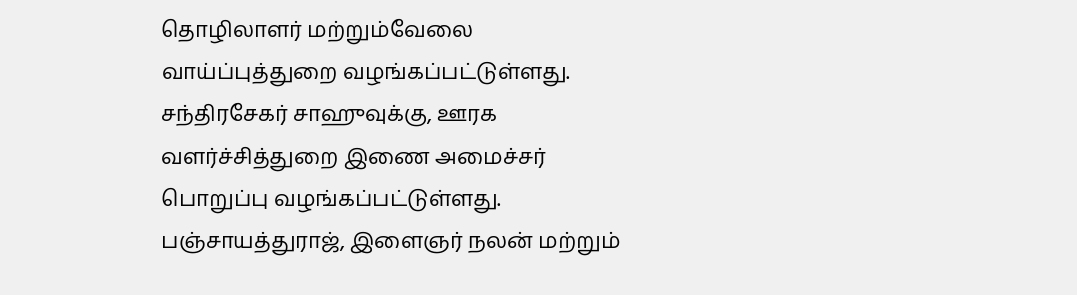தொழிலாளர் மற்றும்வேலை வாய்ப்புத்துறை வழங்கப்பட்டுள்ளது.
சந்திரசேகர் சாஹுவுக்கு, ஊரக வளர்ச்சித்துறை இணை அமைச்சர் பொறுப்பு வழங்கப்பட்டுள்ளது. பஞ்சாயத்துராஜ், இளைஞர் நலன் மற்றும்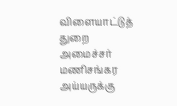விளையாட்டுத் துறை அமைச்சர் மணிசங்கர அய்யருக்கு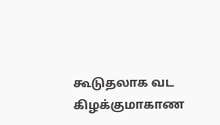கூடுதலாக வட கிழக்குமாகாண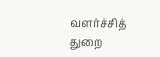வளர்ச்சித் துறை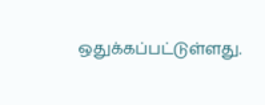ஒதுக்கப்பட்டுள்ளது.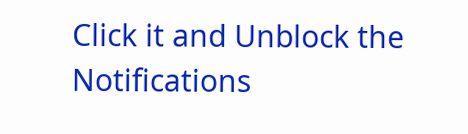Click it and Unblock the Notifications